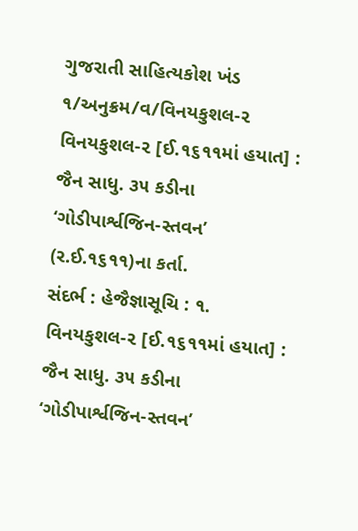ગુજરાતી સાહિત્યકોશ ખંડ ૧/અનુક્રમ/વ/વિનયકુશલ-૨
વિનયકુશલ-૨ [ઈ.૧૬૧૧માં હયાત] : જૈન સાધુ. ૩૫ કડીના ‘ગોડીપાર્શ્વજિન-સ્તવન’ (ર.ઈ.૧૬૧૧)ના કર્તા.
સંદર્ભ : હેજૈજ્ઞાસૂચિ : ૧.
વિનયકુશલ-૨ [ઈ.૧૬૧૧માં હયાત] : જૈન સાધુ. ૩૫ કડીના ‘ગોડીપાર્શ્વજિન-સ્તવન’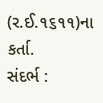(ર.ઈ.૧૬૧૧)ના કર્તા.
સંદર્ભ :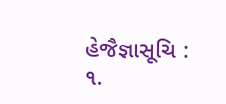હેજૈજ્ઞાસૂચિ : ૧.